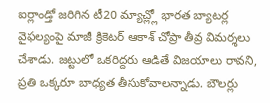ఐర్లాండ్తో జరిగిన టీ20 మ్యాచ్ల్లో భారత బ్యాటర్ల వైఫల్యంపై మాజీ క్రికెటర్ ఆకాశ్ చోప్రా తీవ్ర విమర్శలు చేశాడు. జట్టులో ఒకరిద్దరు ఆడితే విజయాలు రావని, ప్రతి ఒక్కరూ బాధ్యత తీసుకోవాలన్నాడు. బౌలర్లు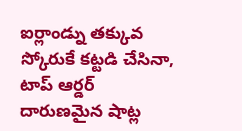ఐర్లాండ్ను తక్కువ స్కోరుకే కట్టడి చేసినా, టాప్ ఆర్డర్ దారుణమైన షాట్ల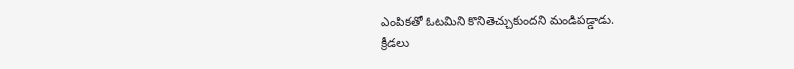ఎంపికతో ఓటమిని కొనితెచ్చుకుందని మండిపడ్డాడు.
క్రీడలు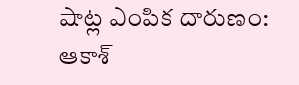షాట్ల ఎంపిక దారుణం: ఆకాశ్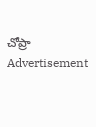చోప్రా
Advertisement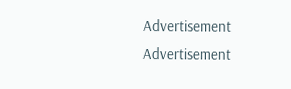Advertisement
Advertisement